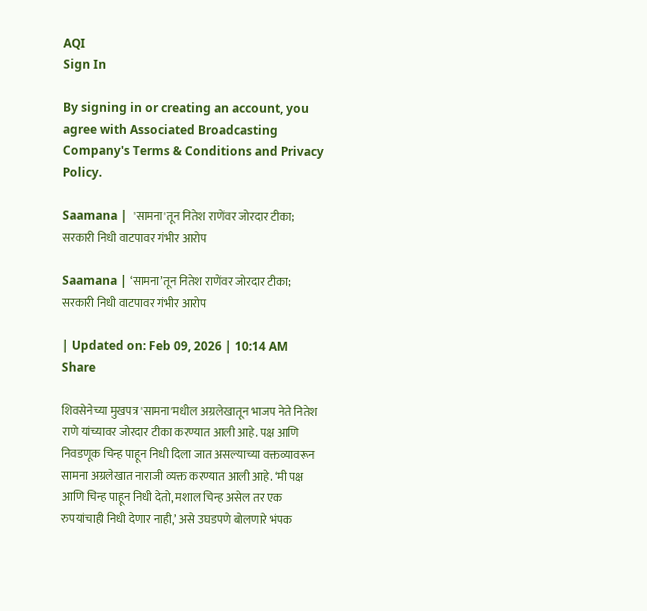AQI
Sign In

By signing in or creating an account, you agree with Associated Broadcasting Company's Terms & Conditions and Privacy Policy.

Saamana |  'सामना'तून नितेश राणेंवर जोरदार टीका; सरकारी निधी वाटपावर गंभीर आरोप

Saamana | ‘सामना’तून नितेश राणेंवर जोरदार टीका; सरकारी निधी वाटपावर गंभीर आरोप

| Updated on: Feb 09, 2026 | 10:14 AM
Share

शिवसेनेच्या मुखपत्र 'सामना'मधील अग्रलेखातून भाजप नेते नितेश राणे यांच्यावर जोरदार टीका करण्यात आली आहे. पक्ष आणि निवडणूक चिन्ह पाहून निधी दिला जात असल्याच्या वक्तव्यावरून सामना अग्रलेखात नाराजी व्यक्त करण्यात आली आहे. ‘मी पक्ष आणि चिन्ह पाहून निधी देतो, मशाल चिन्ह असेल तर एक रुपयांचाही निधी देणार नाही,’ असे उघडपणे बोलणारे भंपक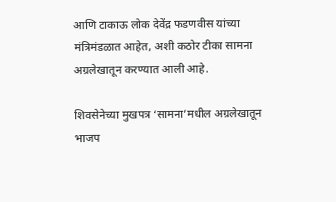आणि टाकाऊ लोक देवेंद्र फडणवीस यांच्या मंत्रिमंडळात आहेत, अशी कठोर टीका सामना अग्रलेखातून करण्यात आली आहे.

शिवसेनेच्या मुखपत्र ‘सामना’मधील अग्रलेखातून भाजप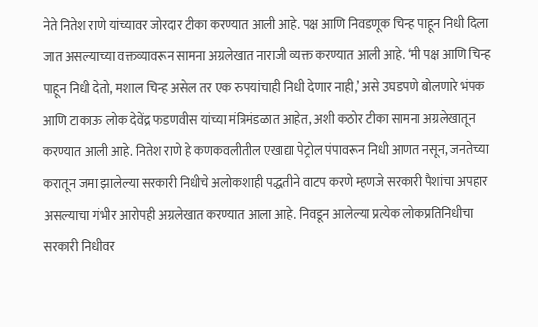नेते नितेश राणे यांच्यावर जोरदार टीका करण्यात आली आहे. पक्ष आणि निवडणूक चिन्ह पाहून निधी दिला जात असल्याच्या वक्तव्यावरून सामना अग्रलेखात नाराजी व्यक्त करण्यात आली आहे. ‘मी पक्ष आणि चिन्ह पाहून निधी देतो, मशाल चिन्ह असेल तर एक रुपयांचाही निधी देणार नाही,’ असे उघडपणे बोलणारे भंपक आणि टाकाऊ लोक देवेंद्र फडणवीस यांच्या मंत्रिमंडळात आहेत, अशी कठोर टीका सामना अग्रलेखातून करण्यात आली आहे. नितेश राणे हे कणकवलीतील एखाद्या पेट्रोल पंपावरून निधी आणत नसून, जनतेच्या करातून जमा झालेल्या सरकारी निधीचे अलोकशाही पद्धतीने वाटप करणे म्हणजे सरकारी पैशांचा अपहार असल्याचा गंभीर आरोपही अग्रलेखात करण्यात आला आहे. निवडून आलेल्या प्रत्येक लोकप्रतिनिधीचा सरकारी निधीवर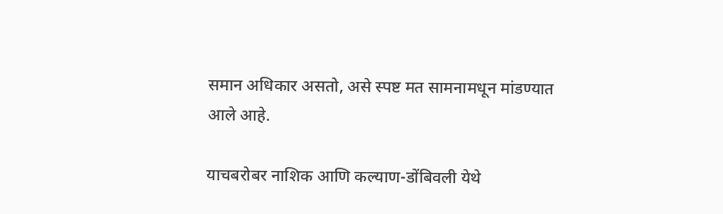समान अधिकार असतो, असे स्पष्ट मत सामनामधून मांडण्यात आले आहे.

याचबरोबर नाशिक आणि कल्याण-डोंबिवली येथे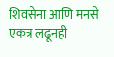शिवसेना आणि मनसे एकत्र लढूनही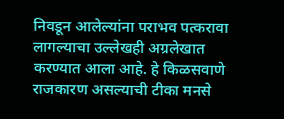निवडून आलेल्यांना पराभव पत्करावा लागल्याचा उल्लेखही अग्रलेखात करण्यात आला आहे. हे किळसवाणे राजकारण असल्याची टीका मनसे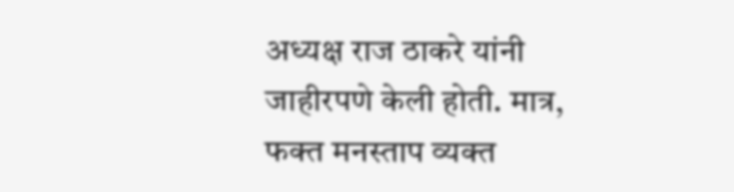अध्यक्ष राज ठाकरे यांनी जाहीरपणे केली होती. मात्र, फक्त मनस्ताप व्यक्त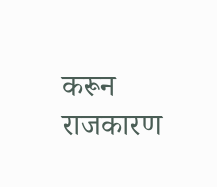करून राजकारण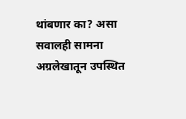थांबणार का? असा सवालही सामना अग्रलेखातून उपस्थित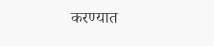करण्यात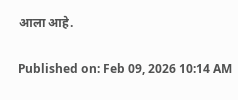आला आहे.

Published on: Feb 09, 2026 10:14 AM